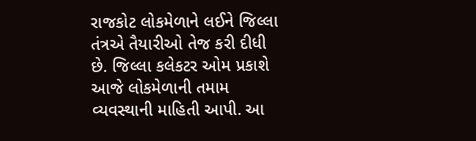રાજકોટ લોકમેળાને લઈને જિલ્લા તંત્રએ તૈયારીઓ તેજ કરી દીધી છે. જિલ્લા કલેકટર ઓમ પ્રકાશે આજે લોકમેળાની તમામ વ્યવસ્થાની માહિતી આપી. આ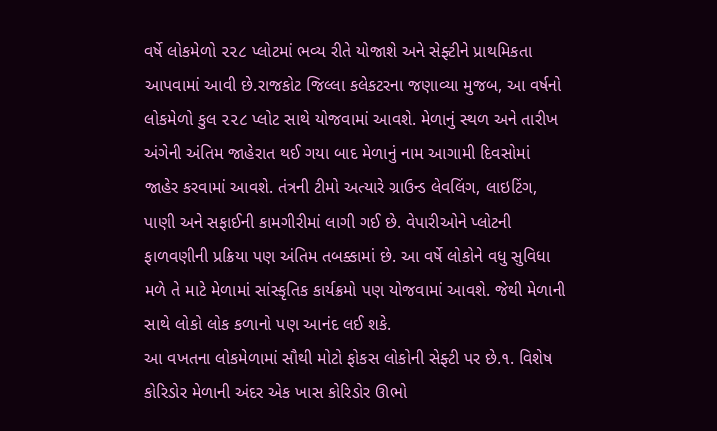વર્ષે લોકમેળો ૨૨૮ પ્લોટમાં ભવ્ય રીતે યોજાશે અને સેફ્ટીને પ્રાથમિકતા આપવામાં આવી છે.રાજકોટ જિલ્લા કલેકટરના જણાવ્યા મુજબ, આ વર્ષનો લોકમેળો કુલ ૨૨૮ પ્લોટ સાથે યોજવામાં આવશે. મેળાનું સ્થળ અને તારીખ અંગેની અંતિમ જાહેરાત થઈ ગયા બાદ મેળાનું નામ આગામી દિવસોમાં જાહેર કરવામાં આવશે. તંત્રની ટીમો અત્યારે ગ્રાઉન્ડ લેવલિંગ, લાઇટિંગ, પાણી અને સફાઈની કામગીરીમાં લાગી ગઈ છે. વેપારીઓને પ્લોટની ફાળવણીની પ્રક્રિયા પણ અંતિમ તબક્કામાં છે. આ વર્ષે લોકોને વધુ સુવિધા મળે તે માટે મેળામાં સાંસ્કૃતિક કાર્યક્રમો પણ યોજવામાં આવશે. જેથી મેળાની સાથે લોકો લોક કળાનો પણ આનંદ લઈ શકે.
આ વખતના લોકમેળામાં સૌથી મોટો ફોકસ લોકોની સેફ્ટી પર છે.૧. વિશેષ કોરિડોર મેળાની અંદર એક ખાસ કોરિડોર ઊભો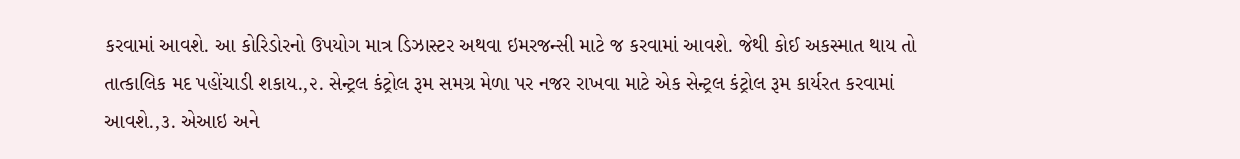કરવામાં આવશે. આ કોરિડોરનો ઉપયોગ માત્ર ડિઝાસ્ટર અથવા ઇમરજન્સી માટે જ કરવામાં આવશે. જેથી કોઈ અકસ્માત થાય તો તાત્કાલિક મદ પહોંચાડી શકાય.,૨. સેન્ટ્રલ કંટ્રોલ રૂમ સમગ્ર મેળા પર નજર રાખવા માટે એક સેન્ટ્રલ કંટ્રોલ રૂમ કાર્યરત કરવામાં આવશે.,૩. એઆઇ અને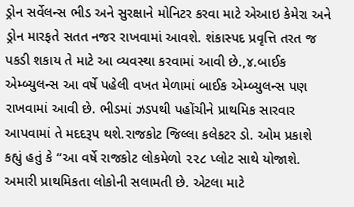ડ્રોન સર્વેલન્સ ભીડ અને સુરક્ષાને મોનિટર કરવા માટે એઆઇ કેમેરા અને ડ્રોન મારફતે સતત નજર રાખવામાં આવશે. શંકાસ્પદ પ્રવૃત્તિ તરત જ પકડી શકાય તે માટે આ વ્યવસ્થા કરવામાં આવી છે.,૪.બાઈક એમ્બ્યુલન્સ આ વર્ષે પહેલી વખત મેળામાં બાઈક એમ્બ્યુલન્સ પણ રાખવામાં આવી છે. ભીડમાં ઝડપથી પહોંચીને પ્રાથમિક સારવાર આપવામાં તે મદદરૂપ થશે.રાજકોટ જિલ્લા કલેકટર ડો. ઓમ પ્રકાશે કહ્યું હતું કે “આ વર્ષે રાજકોટ લોકમેળો ૨૨૮ પ્લોટ સાથે યોજાશે. અમારી પ્રાથમિકતા લોકોની સલામતી છે. એટલા માટે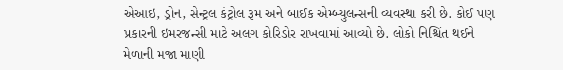એઆઇ, ડ્રોન, સેન્ટ્રલ કંટ્રોલ રૂમ અને બાઈક એમ્બ્યુલન્સની વ્યવસ્થા કરી છે. કોઈ પણ પ્રકારની ઇમરજન્સી માટે અલગ કોરિડોર રાખવામાં આવ્યો છે. લોકો નિશ્ચિંત થઈને મેળાની મજા માણી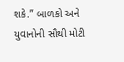શકે.” બાળકો અને યુવાનોની સૌથી મોટી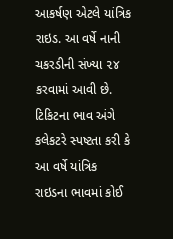આકર્ષણ એટલે યાંત્રિક રાઇડ. આ વર્ષે નાની ચકરડીની સંખ્યા ૨૪ કરવામાં આવી છે. ટિકિટના ભાવ અંગે કલેકટરે સ્પષ્ટતા કરી કે આ વર્ષે યાંત્રિક રાઇડના ભાવમાં કોઈ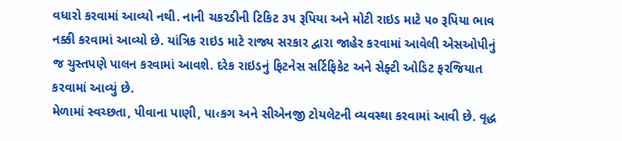વધારો કરવામાં આવ્યો નથી. નાની ચકરડીની ટિકિટ ૩૫ રૂપિયા અને મોટી રાઇડ માટે ૫૦ રૂપિયા ભાવ નક્કી કરવામાં આવ્યો છે. યાંત્રિક રાઇડ માટે રાજ્ય સરકાર દ્વારા જાહેર કરવામાં આવેલી એસઓપીનું જ ચુસ્તપણે પાલન કરવામાં આવશે. દરેક રાઇડનું ફિટનેસ સર્ટિફિકેટ અને સેફ્ટી ઓડિટ ફરજિયાત કરવામાં આવ્યું છે.
મેળામાં સ્વચ્છતા, પીવાના પાણી, પા‹કગ અને સીએનજી ટોયલેટની વ્યવસ્થા કરવામાં આવી છે. વૃદ્ધ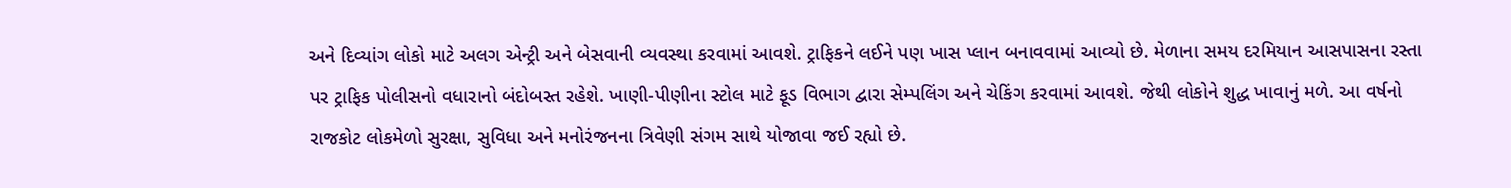અને દિવ્યાંગ લોકો માટે અલગ એન્ટ્રી અને બેસવાની વ્યવસ્થા કરવામાં આવશે. ટ્રાફિકને લઈને પણ ખાસ પ્લાન બનાવવામાં આવ્યો છે. મેળાના સમય દરમિયાન આસપાસના રસ્તા પર ટ્રાફિક પોલીસનો વધારાનો બંદોબસ્ત રહેશે. ખાણી-પીણીના સ્ટોલ માટે ફૂડ વિભાગ દ્વારા સેમ્પલિંગ અને ચેકિંગ કરવામાં આવશે. જેથી લોકોને શુદ્ધ ખાવાનું મળે. આ વર્ષનો રાજકોટ લોકમેળો સુરક્ષા, સુવિધા અને મનોરંજનના ત્રિવેણી સંગમ સાથે યોજાવા જઈ રહ્યો છે.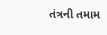તંત્રની તમામ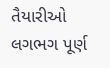તૈયારીઓ લગભગ પૂર્ણ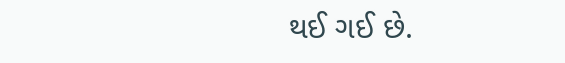થઈ ગઈ છે.